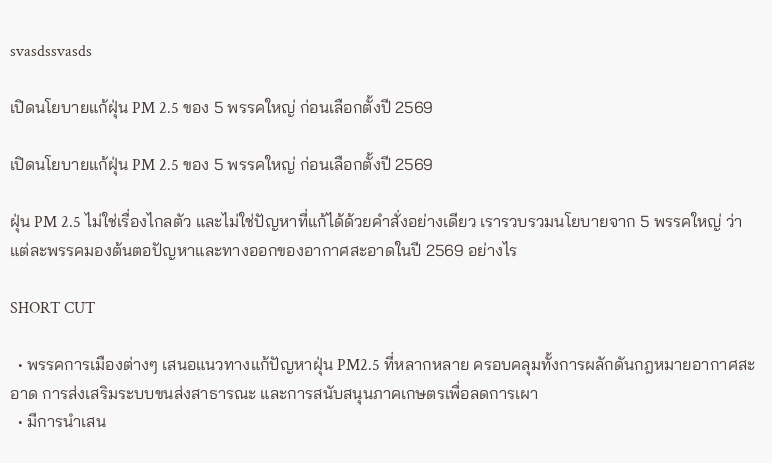svasdssvasds

เปิดนโยบายแก้ฝุ่น PM 2.5 ของ 5 พรรคใหญ่ ก่อนเลือกตั้งปี 2569

เปิดนโยบายแก้ฝุ่น PM 2.5 ของ 5 พรรคใหญ่ ก่อนเลือกตั้งปี 2569

ฝุ่น PM 2.5 ไม่ใช่เรื่องไกลตัว และไม่ใช่ปัญหาที่แก้ได้ด้วยคำสั่งอย่างเดียว เรารวบรวมนโยบายจาก 5 พรรคใหญ่ ว่าแต่ละพรรคมองต้นตอปัญหาและทางออกของอากาศสะอาดในปี 2569 อย่างไร

SHORT CUT

  • พรรคการเมืองต่างๆ เสนอแนวทางแก้ปัญหาฝุ่น PM2.5 ที่หลากหลาย ครอบคลุมทั้งการผลักดันกฎหมายอากาศสะอาด การส่งเสริมระบบขนส่งสาธารณะ และการสนับสนุนภาคเกษตรเพื่อลดการเผา
  • มีการนำเสน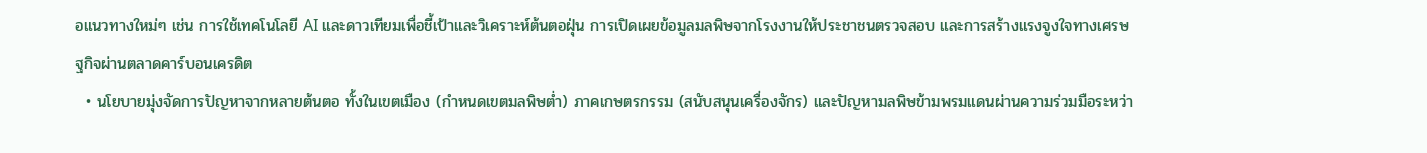อแนวทางใหม่ๆ เช่น การใช้เทคโนโลยี AI และดาวเทียมเพื่อชี้เป้าและวิเคราะห์ต้นตอฝุ่น การเปิดเผยข้อมูลมลพิษจากโรงงานให้ประชาชนตรวจสอบ และการสร้างแรงจูงใจทางเศรษฐกิจผ่านตลาดคาร์บอนเครดิต
  • นโยบายมุ่งจัดการปัญหาจากหลายต้นตอ ทั้งในเขตเมือง (กำหนดเขตมลพิษต่ำ) ภาคเกษตรกรรม (สนับสนุนเครื่องจักร) และปัญหามลพิษข้ามพรมแดนผ่านความร่วมมือระหว่า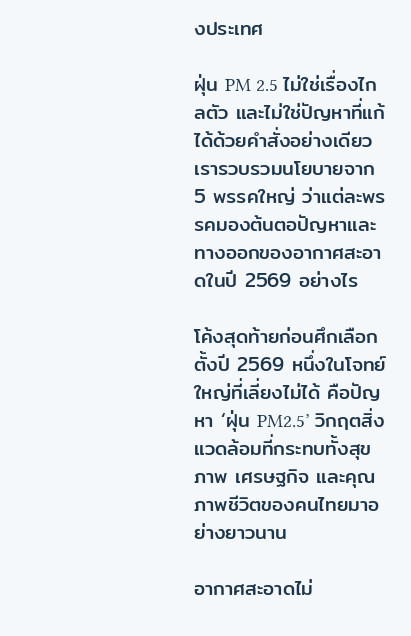งประเทศ

ฝุ่น PM 2.5 ไม่ใช่เรื่องไกลตัว และไม่ใช่ปัญหาที่แก้ได้ด้วยคำสั่งอย่างเดียว เรารวบรวมนโยบายจาก 5 พรรคใหญ่ ว่าแต่ละพรรคมองต้นตอปัญหาและทางออกของอากาศสะอาดในปี 2569 อย่างไร

โค้งสุดท้ายก่อนศึกเลือกตั้งปี 2569 หนึ่งในโจทย์ใหญ่ที่เลี่ยงไม่ได้ คือปัญหา ‘ฝุ่น PM2.5’ วิกฤตสิ่งแวดล้อมที่กระทบทั้งสุขภาพ เศรษฐกิจ และคุณภาพชีวิตของคนไทยมาอย่างยาวนาน

อากาศสะอาดไม่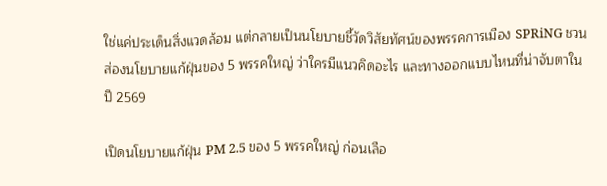ใช่แค่ประเด็นสิ่งแวดล้อม แต่กลายเป็นนโยบายชี้วัดวิสัยทัศน์ของพรรคการเมือง SPRiNG ชวนส่องนโยบายแก้ฝุ่นของ 5 พรรคใหญ่ ว่าใครมีแนวคิดอะไร และทางออกแบบไหนที่น่าจับตาในปี 2569

เปิดนโยบายแก้ฝุ่น PM 2.5 ของ 5 พรรคใหญ่ ก่อนเลือ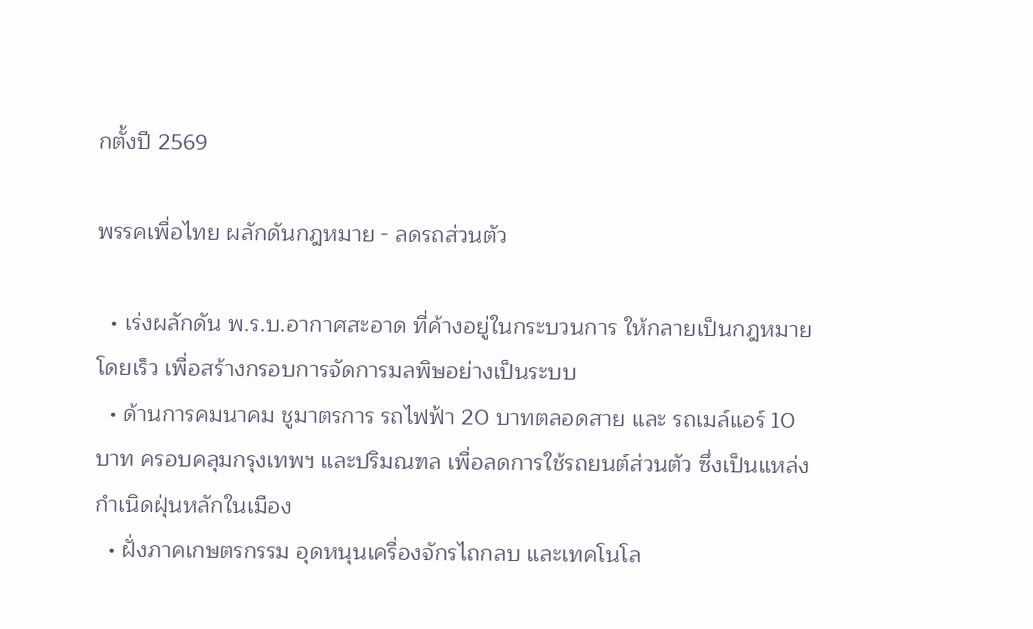กตั้งปี 2569

พรรคเพื่อไทย ผลักดันกฎหมาย - ลดรถส่วนตัว

  • เร่งผลักดัน พ.ร.บ.อากาศสะอาด ที่ค้างอยู่ในกระบวนการ ให้กลายเป็นกฎหมายโดยเร็ว เพื่อสร้างกรอบการจัดการมลพิษอย่างเป็นระบบ
  • ด้านการคมนาคม ชูมาตรการ รถไฟฟ้า 20 บาทตลอดสาย และ รถเมล์แอร์ 10 บาท ครอบคลุมกรุงเทพฯ และปริมณฑล เพื่อลดการใช้รถยนต์ส่วนตัว ซึ่งเป็นแหล่งกำเนิดฝุ่นหลักในเมือง
  • ฝั่งภาคเกษตรกรรม อุดหนุนเครื่องจักรไถกลบ และเทคโนโล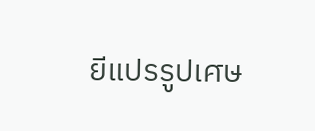ยีแปรรูปเศษ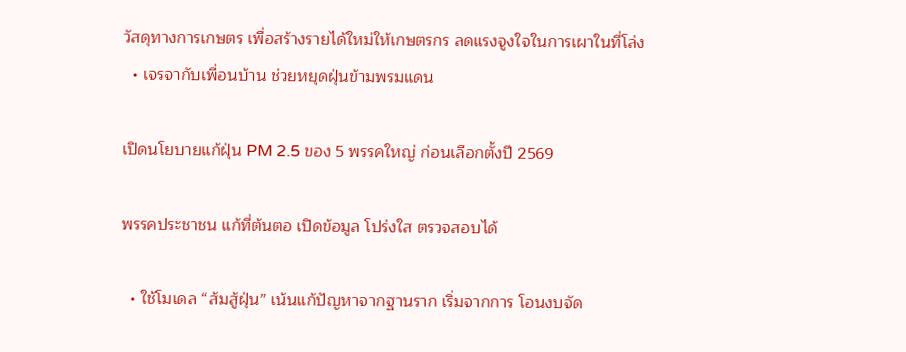วัสดุทางการเกษตร เพื่อสร้างรายได้ใหม่ให้เกษตรกร ลดแรงจูงใจในการเผาในที่โล่ง
  • เจรจากับเพื่อนบ้าน ช่วยหยุดฝุ่นข้ามพรมแดน

เปิดนโยบายแก้ฝุ่น PM 2.5 ของ 5 พรรคใหญ่ ก่อนเลือกตั้งปี 2569

พรรคประชาชน แก้ที่ต้นตอ เปิดข้อมูล โปร่งใส ตรวจสอบได้

  • ใช้โมเดล “ส้มสู้ฝุ่น” เน้นแก้ปัญหาจากฐานราก เริ่มจากการ โอนงบจัด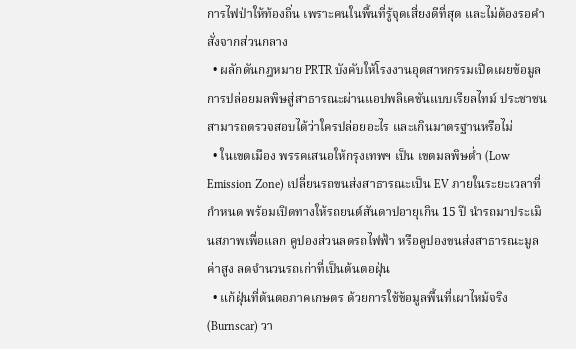การไฟป่าให้ท้องถิ่น เพราะคนในพื้นที่รู้จุดเสี่ยงดีที่สุด และไม่ต้องรอคำสั่งจากส่วนกลาง
  • ผลักดันกฎหมาย PRTR บังคับให้โรงงานอุตสาหกรรมเปิดเผยข้อมูลการปล่อยมลพิษสู่สาธารณะผ่านแอปพลิเคชันแบบเรียลไทม์ ประชาชนสามารถตรวจสอบได้ว่าใครปล่อยอะไร และเกินมาตรฐานหรือไม่
  • ในเขตเมือง พรรคเสนอให้กรุงเทพฯ เป็น เขตมลพิษต่ำ (Low Emission Zone) เปลี่ยนรถขนส่งสาธารณะเป็น EV ภายในระยะเวลาที่กำหนด พร้อมเปิดทางให้รถยนต์สันดาปอายุเกิน 15 ปี นำรถมาประเมินสภาพเพื่อแลก คูปองส่วนลดรถไฟฟ้า หรือคูปองขนส่งสาธารณะมูลค่าสูง ลดจำนวนรถเก่าที่เป็นต้นตอฝุ่น
  • แก้ฝุ่นที่ต้นตอภาคเกษตร ด้วยการใช้ข้อมูลพื้นที่เผาไหม้จริง (Burnscar) วา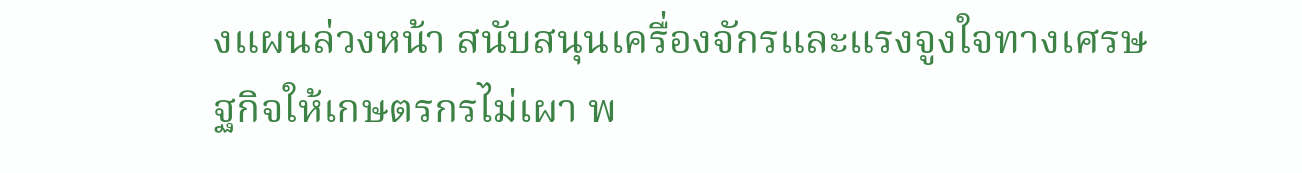งแผนล่วงหน้า สนับสนุนเครื่องจักรและแรงจูงใจทางเศรษฐกิจให้เกษตรกรไม่เผา พ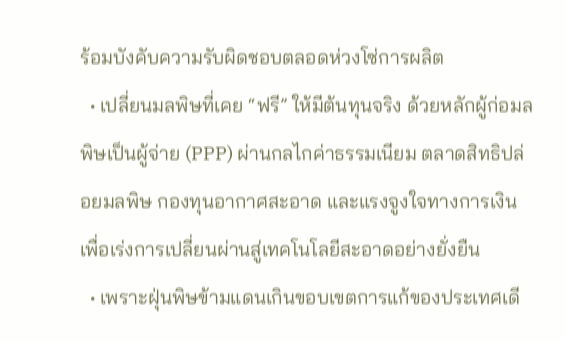ร้อมบังคับความรับผิดชอบตลอดห่วงโซ่การผลิต
  • เปลี่ยนมลพิษที่เคย “ฟรี” ให้มีต้นทุนจริง ด้วยหลักผู้ก่อมลพิษเป็นผู้จ่าย (PPP) ผ่านกลไกค่าธรรมเนียม ตลาดสิทธิปล่อยมลพิษ กองทุนอากาศสะอาด และแรงจูงใจทางการเงิน เพื่อเร่งการเปลี่ยนผ่านสู่เทคโนโลยีสะอาดอย่างยั่งยืน
  • เพราะฝุ่นพิษข้ามแดนเกินขอบเขตการแก้ของประเทศเดี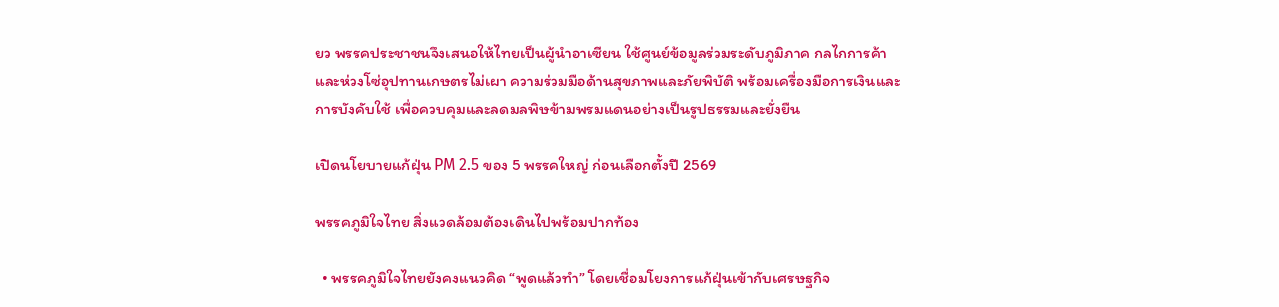ยว พรรคประชาชนจึงเสนอให้ไทยเป็นผู้นำอาเซียน ใช้ศูนย์ข้อมูลร่วมระดับภูมิภาค กลไกการค้าและห่วงโซ่อุปทานเกษตรไม่เผา ความร่วมมือด้านสุขภาพและภัยพิบัติ พร้อมเครื่องมือการเงินและการบังคับใช้ เพื่อควบคุมและลดมลพิษข้ามพรมแดนอย่างเป็นรูปธรรมและยั่งยืน

เปิดนโยบายแก้ฝุ่น PM 2.5 ของ 5 พรรคใหญ่ ก่อนเลือกตั้งปี 2569

พรรคภูมิใจไทย สิ่งแวดล้อมต้องเดินไปพร้อมปากท้อง

  • พรรคภูมิใจไทยยังคงแนวคิด “พูดแล้วทำ” โดยเชื่อมโยงการแก้ฝุ่นเข้ากับเศรษฐกิจ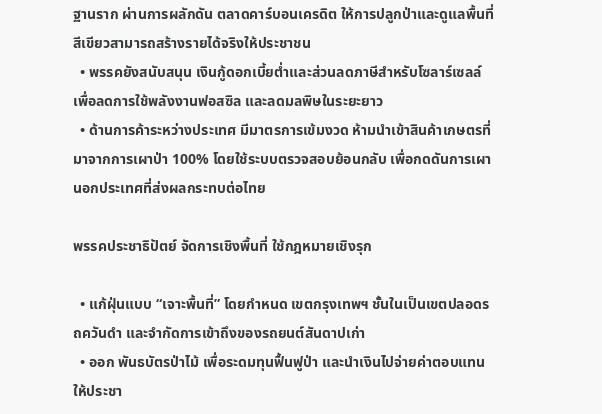ฐานราก ผ่านการผลักดัน ตลาดคาร์บอนเครดิต ให้การปลูกป่าและดูแลพื้นที่สีเขียวสามารถสร้างรายได้จริงให้ประชาชน
  • พรรคยังสนับสนุน เงินกู้ดอกเบี้ยต่ำและส่วนลดภาษีสำหรับโซลาร์เซลล์ เพื่อลดการใช้พลังงานฟอสซิล และลดมลพิษในระยะยาว
  • ด้านการค้าระหว่างประเทศ มีมาตรการเข้มงวด ห้ามนำเข้าสินค้าเกษตรที่มาจากการเผาป่า 100% โดยใช้ระบบตรวจสอบย้อนกลับ เพื่อกดดันการเผานอกประเทศที่ส่งผลกระทบต่อไทย

พรรคประชาธิปัตย์ จัดการเชิงพื้นที่ ใช้กฎหมายเชิงรุก

  • แก้ฝุ่นแบบ “เจาะพื้นที่” โดยกำหนด เขตกรุงเทพฯ ชั้นในเป็นเขตปลอดรถควันดำ และจำกัดการเข้าถึงของรถยนต์สันดาปเก่า
  • ออก พันธบัตรป่าไม้ เพื่อระดมทุนฟื้นฟูป่า และนำเงินไปจ่ายค่าตอบแทนให้ประชา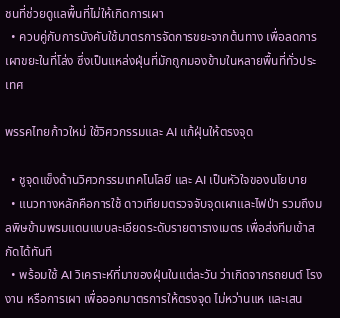ชนที่ช่วยดูแลพื้นที่ไม่ให้เกิดการเผา
  • ควบคู่กับการบังคับใช้มาตรการจัดการขยะจากต้นทาง เพื่อลดการเผาขยะในที่โล่ง ซึ่งเป็นแหล่งฝุ่นที่มักถูกมองข้ามในหลายพื้นที่ทั่วประเทศ

พรรคไทยก้าวใหม่ ใช้วิศวกรรมและ AI แก้ฝุ่นให้ตรงจุด

  • ชูจุดแข็งด้านวิศวกรรมเทคโนโลยี และ AI เป็นหัวใจของนโยบาย
  • แนวทางหลักคือการใช้ ดาวเทียมตรวจจับจุดเผาและไฟป่า รวมถึงมลพิษข้ามพรมแดนแบบละเอียดระดับรายตารางเมตร เพื่อส่งทีมเข้าสกัดได้ทันที
  • พร้อมใช้ AI วิเคราะห์ที่มาของฝุ่นในแต่ละวัน ว่าเกิดจากรถยนต์ โรงงาน หรือการเผา เพื่อออกมาตรการให้ตรงจุด ไม่หว่านแห และเสน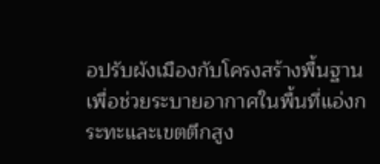อปรับผังเมืองกับโครงสร้างพื้นฐาน เพื่อช่วยระบายอากาศในพื้นที่แอ่งกระทะและเขตตึกสูง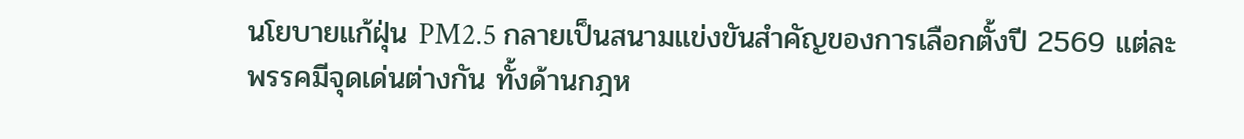นโยบายแก้ฝุ่น PM2.5 กลายเป็นสนามแข่งขันสำคัญของการเลือกตั้งปี 2569 แต่ละพรรคมีจุดเด่นต่างกัน ทั้งด้านกฎห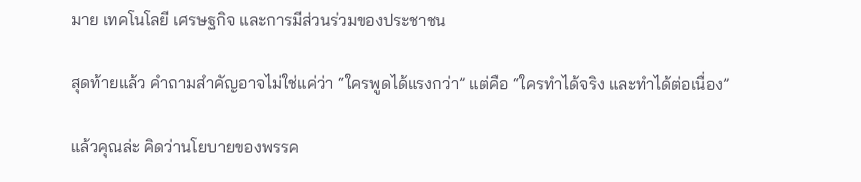มาย เทคโนโลยี เศรษฐกิจ และการมีส่วนร่วมของประชาชน

สุดท้ายแล้ว คำถามสำคัญอาจไม่ใช่แค่ว่า “ใครพูดได้แรงกว่า” แต่คือ “ใครทำได้จริง และทำได้ต่อเนื่อง”

แล้วคุณล่ะ คิดว่านโยบายของพรรค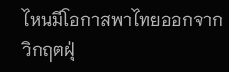ไหนมีโอกาสพาไทยออกจากวิกฤตฝุ่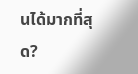นได้มากที่สุด?